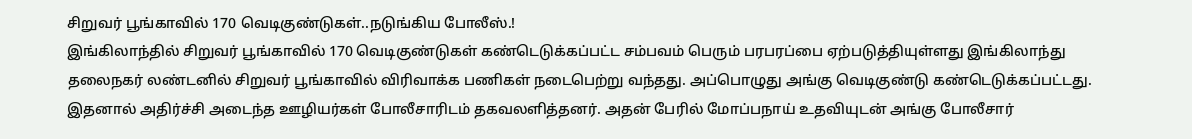சிறுவர் பூங்காவில் 170 வெடிகுண்டுகள்..நடுங்கிய போலீஸ்.!
இங்கிலாந்தில் சிறுவர் பூங்காவில் 170 வெடிகுண்டுகள் கண்டெடுக்கப்பட்ட சம்பவம் பெரும் பரபரப்பை ஏற்படுத்தியுள்ளது இங்கிலாந்து தலைநகர் லண்டனில் சிறுவர் பூங்காவில் விரிவாக்க பணிகள் நடைபெற்று வந்தது. அப்பொழுது அங்கு வெடிகுண்டு கண்டெடுக்கப்பட்டது.
இதனால் அதிர்ச்சி அடைந்த ஊழியர்கள் போலீசாரிடம் தகவலளித்தனர். அதன் பேரில் மோப்பநாய் உதவியுடன் அங்கு போலீசார்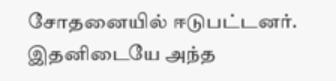சோதனையில் ஈடுபட்டனர். இதனிடையே அந்த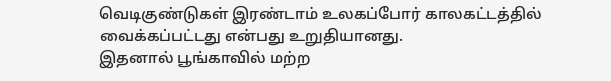வெடிகுண்டுகள் இரண்டாம் உலகப்போர் காலகட்டத்தில் வைக்கப்பட்டது என்பது உறுதியானது.
இதனால் பூங்காவில் மற்ற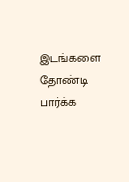இடங்களை தோண்டி பார்க்க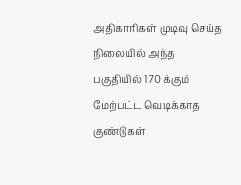அதிகாரிகள் முடிவு செய்த நிலையில் அந்த பகுதியில் 170 க்கும் மேற்பட்ட வெடிக்காத குண்டுகள்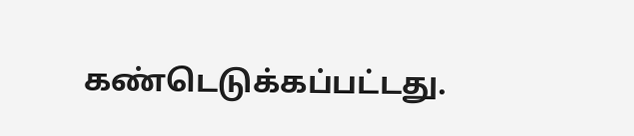கண்டெடுக்கப்பட்டது.